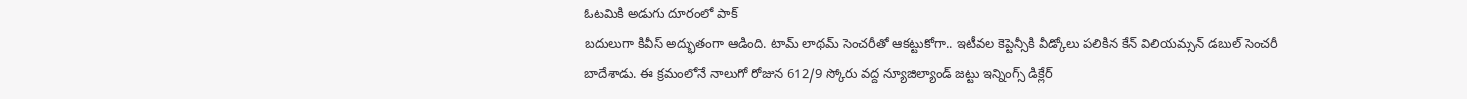ఓటమికి అడుగు దూరంలో పాక్
బదులుగా కివీస్ అద్భుతంగా ఆడింది. టామ్ లాథమ్ సెంచరీతో ఆకట్టుకోగా.. ఇటీవల కెప్టెన్సీకి వీడ్కోలు పలికిన కేన్ విలియమ్సన్ డబుల్ సెంచరీ బాదేశాడు. ఈ క్రమంలోనే నాలుగో రోజున 612/9 స్కోరు వద్ద న్యూజిల్యాండ్ జట్టు ఇన్నింగ్స్ డిక్లేర్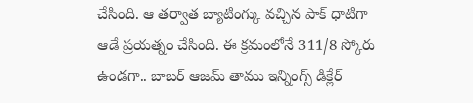చేసింది. ఆ తర్వాత బ్యాటింగ్కు వచ్చిన పాక్ ధాటిగా ఆడే ప్రయత్నం చేసింది. ఈ క్రమంలోనే 311/8 స్కోరు ఉండగా.. బాబర్ ఆజమ్ తాము ఇన్నింగ్స్ డిక్లేర్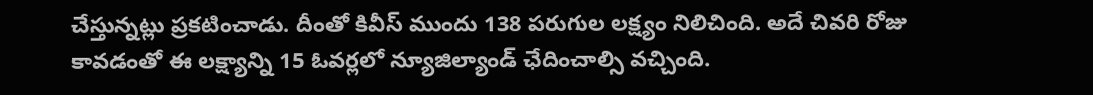చేస్తున్నట్లు ప్రకటించాడు. దీంతో కివీస్ ముందు 138 పరుగుల లక్ష్యం నిలిచింది. అదే చివరి రోజు కావడంతో ఈ లక్ష్యాన్ని 15 ఓవర్లలో న్యూజిల్యాండ్ ఛేదించాల్సి వచ్చింది.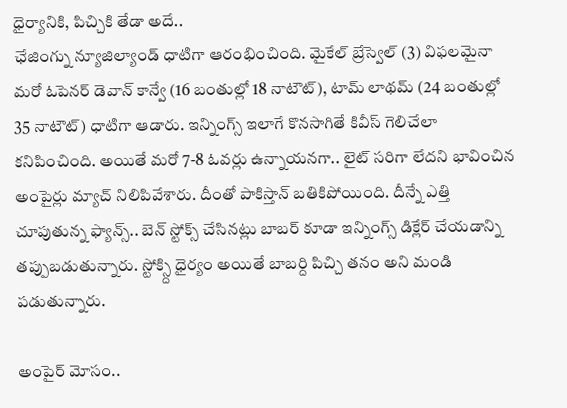ధైర్యానికి, పిచ్చికి తేడా అదే..
ఛేజింగ్ను న్యూజిల్యాండ్ ధాటిగా ఆరంభించింది. మైకేల్ బ్రేస్వెల్ (3) విఫలమైనా మరో ఓపెనర్ డెవాన్ కాన్వే (16 బంతుల్లో 18 నాటౌట్), టామ్ లాథమ్ (24 బంతుల్లో 35 నాటౌట్) ధాటిగా ఆడారు. ఇన్నింగ్స్ ఇలాగే కొనసాగితే కివీస్ గెలిచేలా కనిపించింది. అయితే మరో 7-8 ఓవర్లు ఉన్నాయనగా.. లైట్ సరిగా లేదని భావించిన అంపైర్లు మ్యాచ్ నిలిపివేశారు. దీంతో పాకిస్తాన్ బతికిపోయింది. దీన్నే ఎత్తి చూపుతున్న ఫ్యాన్స్.. బెన్ స్టోక్స్ చేసినట్లు బాబర్ కూడా ఇన్నింగ్స్ డిక్లేర్ చేయడాన్ని తప్పుబడుతున్నారు. స్టోక్స్ది ధైర్యం అయితే బాబర్ది పిచ్చి తనం అని మండి పడుతున్నారు.

అంపైర్ మోసం..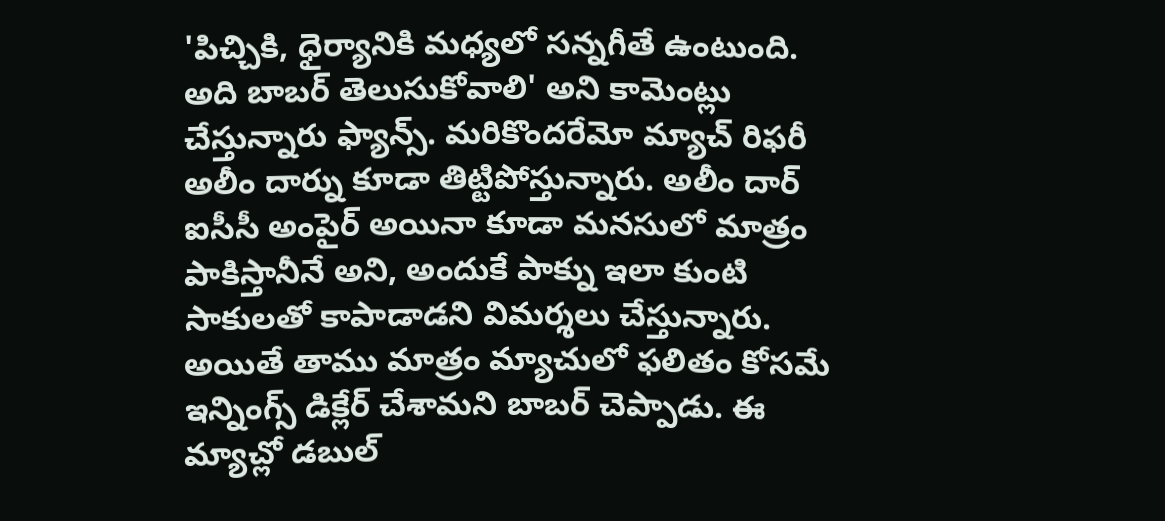'పిచ్చికి, ధైర్యానికి మధ్యలో సన్నగీతే ఉంటుంది. అది బాబర్ తెలుసుకోవాలి' అని కామెంట్లు చేస్తున్నారు ఫ్యాన్స్. మరికొందరేమో మ్యాచ్ రిఫరీ అలీం దార్ను కూడా తిట్టిపోస్తున్నారు. అలీం దార్ ఐసీసీ అంపైర్ అయినా కూడా మనసులో మాత్రం పాకిస్తానీనే అని, అందుకే పాక్ను ఇలా కుంటి సాకులతో కాపాడాడని విమర్శలు చేస్తున్నారు. అయితే తాము మాత్రం మ్యాచులో ఫలితం కోసమే ఇన్నింగ్స్ డిక్లేర్ చేశామని బాబర్ చెప్పాడు. ఈ మ్యాచ్లో డబుల్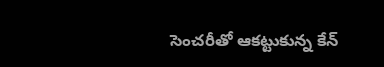సెంచరీతో ఆకట్టుకున్న కేన్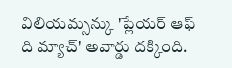విలియమ్సన్కు 'ప్లేయర్ ఆఫ్ ది మ్యాచ్' అవార్డు దక్కింది.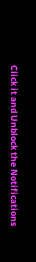Click it and Unblock the Notifications